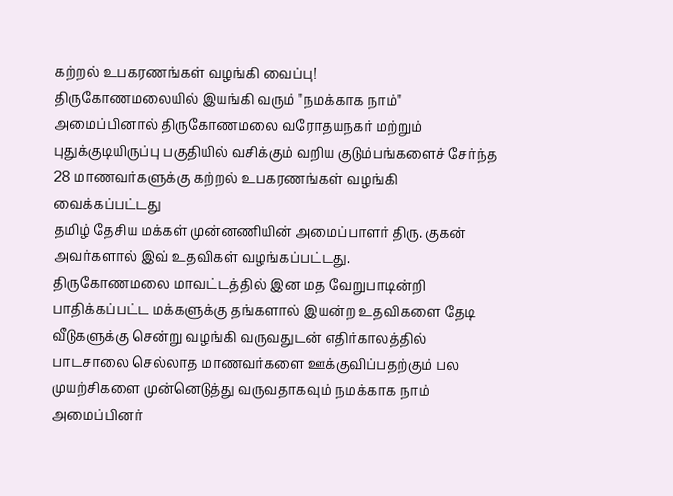கற்றல் உபகரணங்கள் வழங்கி வைப்பு!
திருகோணமலையில் இயங்கி வரும் "நமக்காக நாம்" அமைப்பினால் திருகோணமலை வரோதயநகர் மற்றும் புதுக்குடியிருப்பு பகுதியில் வசிக்கும் வறிய குடும்பங்களைச் சேர்ந்த 28 மாணவர்களுக்கு கற்றல் உபகரணங்கள் வழங்கி வைக்கப்பட்டது
தமிழ் தேசிய மக்கள் முன்னணியின் அமைப்பாளர் திரு. குகன் அவர்களால் இவ் உதவிகள் வழங்கப்பட்டது.
திருகோணமலை மாவட்டத்தில் இன மத வேறுபாடின்றி பாதிக்கப்பட்ட மக்களுக்கு தங்களால் இயன்ற உதவிகளை தேடி வீடுகளுக்கு சென்று வழங்கி வருவதுடன் எதிர்காலத்தில் பாடசாலை செல்லாத மாணவர்களை ஊக்குவிப்பதற்கும் பல முயற்சிகளை முன்னெடுத்து வருவதாகவும் நமக்காக நாம் அமைப்பினர்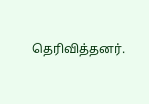தெரிவித்தனர்.